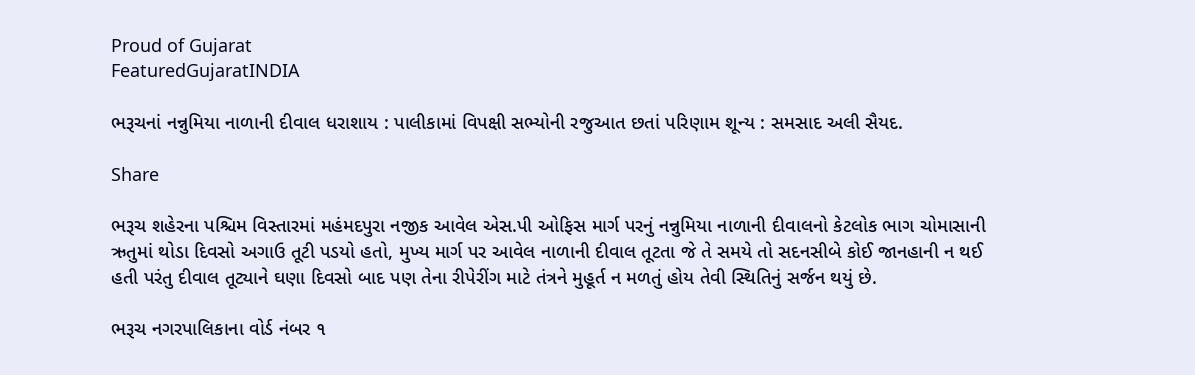Proud of Gujarat
FeaturedGujaratINDIA

ભરૂચનાં નન્નુમિયા નાળાની દીવાલ ધરાશાય : પાલીકામાં વિપક્ષી સભ્યોની રજુઆત છતાં પરિણામ શૂન્ય : સમસાદ અલી સૈયદ.

Share

ભરૂચ શહેરના પશ્ચિમ વિસ્તારમાં મહંમદપુરા નજીક આવેલ એસ.પી ઓફિસ માર્ગ પરનું નન્નુમિયા નાળાની દીવાલનો કેટલોક ભાગ ચોમાસાની ઋતુમાં થોડા દિવસો અગાઉ તૂટી પડયો હતો, મુખ્ય માર્ગ પર આવેલ નાળાની દીવાલ તૂટતા જે તે સમયે તો સદનસીબે કોઈ જાનહાની ન થઈ હતી પરંતુ દીવાલ તૂટ્યાને ઘણા દિવસો બાદ પણ તેના રીપેરીંગ માટે તંત્રને મુહૂર્ત ન મળતું હોય તેવી સ્થિતિનું સર્જન થયું છે.

ભરૂચ નગરપાલિકાના વોર્ડ નંબર ૧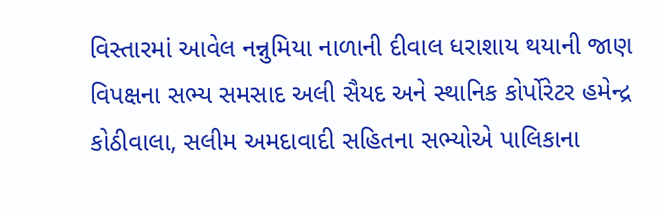વિસ્તારમાં આવેલ નન્નુમિયા નાળાની દીવાલ ધરાશાય થયાની જાણ વિપક્ષના સભ્ય સમસાદ અલી સૈયદ અને સ્થાનિક કોર્પોરેટર હમેન્દ્ર કોઠીવાલા, સલીમ અમદાવાદી સહિતના સભ્યોએ પાલિકાના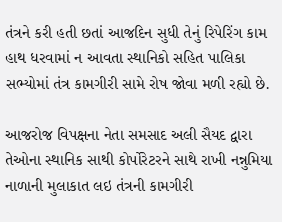તંત્રને કરી હતી છતાં આજદિન સુધી તેનું રિપેરિંગ કામ હાથ ધરવામાં ન આવતા સ્થાનિકો સહિત પાલિકા સભ્યોમાં તંત્ર કામગીરી સામે રોષ જોવા મળી રહ્યો છે.

આજરોજ વિપક્ષના નેતા સમસાદ અલી સૈયદ દ્વારા તેઓના સ્થાનિક સાથી કોર્પોરેટરને સાથે રાખી નન્નુમિયા નાળાની મુલાકાત લઇ તંત્રની કામગીરી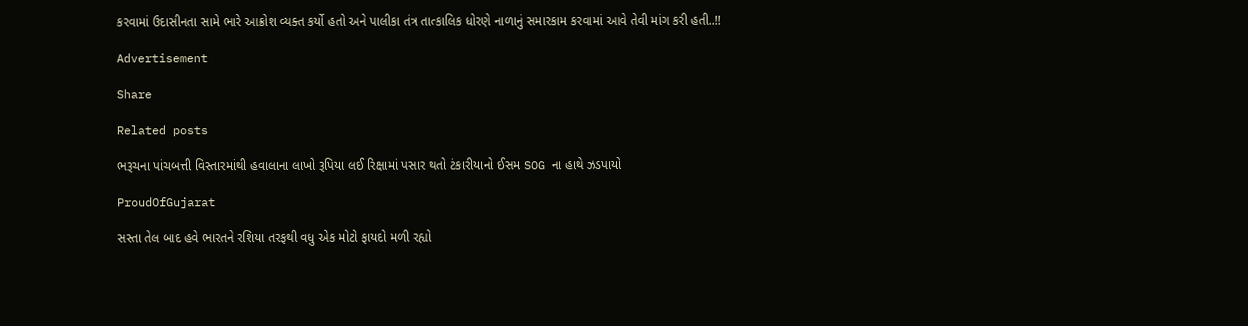કરવામાં ઉદાસીનતા સામે ભારે આક્રોશ વ્યક્ત કર્યો હતો અને પાલીકા તંત્ર તાત્કાલિક ધોરણે નાળાનું સમારકામ કરવામાં આવે તેવી માંગ કરી હતી..!!

Advertisement

Share

Related posts

ભરૂચના પાંચબત્તી વિસ્તારમાંથી હવાલાના લાખો રૂપિયા લઈ રિક્ષામાં પસાર થતો ટંકારીયાનો ઈસમ SOG ના હાથે ઝડપાયો

ProudOfGujarat

સસ્તા તેલ બાદ હવે ભારતને રશિયા તરફથી વધુ એક મોટો ફાયદો મળી રહ્યો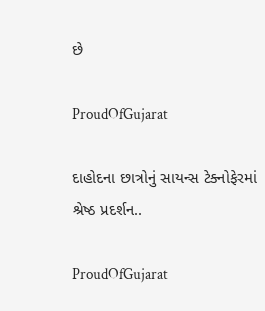છે

ProudOfGujarat

દાહોદના છાત્રોનું સાયન્સ ટેક્નોફેરમાં શ્રેષ્ઠ પ્રદર્શન..

ProudOfGujarat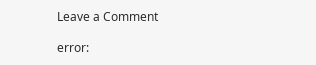Leave a Comment

error: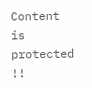Content is protected !!